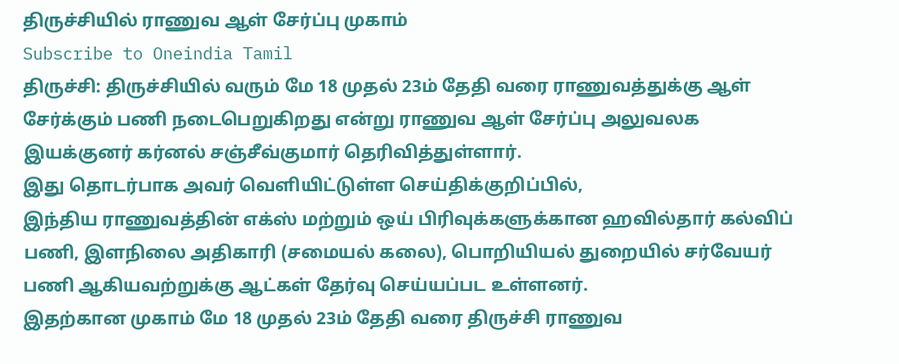திருச்சியில் ராணுவ ஆள் சேர்ப்பு முகாம்
Subscribe to Oneindia Tamil
திருச்சி: திருச்சியில் வரும் மே 18 முதல் 23ம் தேதி வரை ராணுவத்துக்கு ஆள் சேர்க்கும் பணி நடைபெறுகிறது என்று ராணுவ ஆள் சேர்ப்பு அலுவலக இயக்குனர் கர்னல் சஞ்சீவ்குமார் தெரிவித்துள்ளார்.
இது தொடர்பாக அவர் வெளியிட்டுள்ள செய்திக்குறிப்பில்,
இந்திய ராணுவத்தின் எக்ஸ் மற்றும் ஒய் பிரிவுக்களுக்கான ஹவில்தார் கல்விப் பணி, இளநிலை அதிகாரி (சமையல் கலை), பொறியியல் துறையில் சர்வேயர் பணி ஆகியவற்றுக்கு ஆட்கள் தேர்வு செய்யப்பட உள்ளனர்.
இதற்கான முகாம் மே 18 முதல் 23ம் தேதி வரை திருச்சி ராணுவ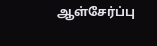ஆள்சேர்ப்பு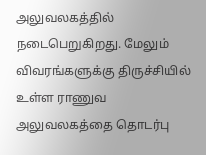அலுவலகத்தில் நடைபெறுகிறது. மேலும் விவரங்களுக்கு திருச்சியில் உள்ள ராணுவ அலுவலகத்தை தொடர்பு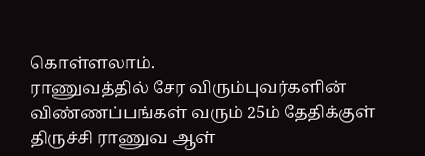கொள்ளலாம்.
ராணுவத்தில் சேர விரும்புவர்களின் விண்ணப்பங்கள் வரும் 25ம் தேதிக்குள் திருச்சி ராணுவ ஆள்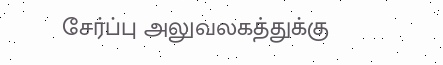சேர்ப்பு அலுவலகத்துக்கு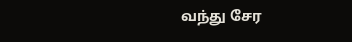வந்து சேர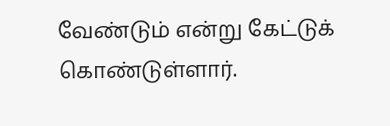வேண்டும் என்று கேட்டுக் கொண்டுள்ளார்.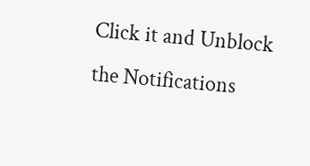Click it and Unblock the Notifications